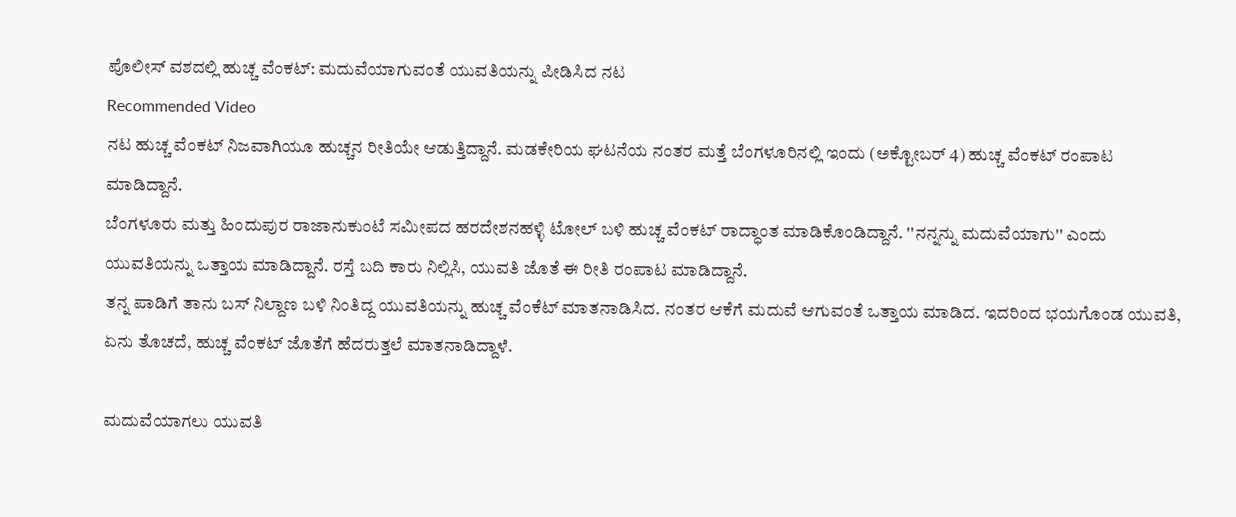ಪೊಲೀಸ್ ವಶದಲ್ಲಿ ಹುಚ್ಚ ವೆಂಕಟ್: ಮದುವೆಯಾಗುವಂತೆ ಯುವತಿಯನ್ನು ಪೀಡಿಸಿದ ನಟ
Recommended Video
ನಟ ಹುಚ್ಚ ವೆಂಕಟ್ ನಿಜವಾಗಿಯೂ ಹುಚ್ಚನ ರೀತಿಯೇ ಆಡುತ್ತಿದ್ದಾನೆ. ಮಡಕೇರಿಯ ಘಟನೆಯ ನಂತರ ಮತ್ತೆ ಬೆಂಗಳೂರಿನಲ್ಲಿ ಇಂದು (ಅಕ್ಟೋಬರ್ 4) ಹುಚ್ಚ ವೆಂಕಟ್ ರಂಪಾಟ ಮಾಡಿದ್ದಾನೆ.
ಬೆಂಗಳೂರು ಮತ್ತು ಹಿಂದುಪುರ ರಾಜಾನುಕುಂಟೆ ಸಮೀಪದ ಹರದೇಶನಹಳ್ಳಿ ಟೋಲ್ ಬಳಿ ಹುಚ್ಚ ವೆಂಕಟ್ ರಾದ್ಧಾಂತ ಮಾಡಿಕೊಂಡಿದ್ದಾನೆ. ''ನನ್ನನ್ನು ಮದುವೆಯಾಗು'' ಎಂದು ಯುವತಿಯನ್ನು ಒತ್ತಾಯ ಮಾಡಿದ್ದಾನೆ. ರಸ್ತೆ ಬದಿ ಕಾರು ನಿಲ್ಲಿಸಿ, ಯುವತಿ ಜೊತೆ ಈ ರೀತಿ ರಂಪಾಟ ಮಾಡಿದ್ದಾನೆ.
ತನ್ನ ಪಾಡಿಗೆ ತಾನು ಬಸ್ ನಿಲ್ದಾಣ ಬಳಿ ನಿಂತಿದ್ದ ಯುವತಿಯನ್ನು ಹುಚ್ಚ ವೆಂಕೆಟ್ ಮಾತನಾಡಿಸಿದ. ನಂತರ ಆಕೆಗೆ ಮದುವೆ ಆಗುವಂತೆ ಒತ್ತಾಯ ಮಾಡಿದ. ಇದರಿಂದ ಭಯಗೊಂಡ ಯುವತಿ, ಏನು ತೊಚದೆ, ಹುಚ್ಚ ವೆಂಕಟ್ ಜೊತೆಗೆ ಹೆದರುತ್ತಲೆ ಮಾತನಾಡಿದ್ದಾಳೆ.

ಮದುವೆಯಾಗಲು ಯುವತಿ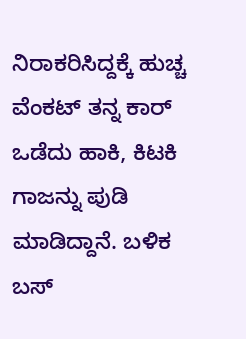ನಿರಾಕರಿಸಿದ್ದಕ್ಕೆ ಹುಚ್ಚ ವೆಂಕಟ್ ತನ್ನ ಕಾರ್ ಒಡೆದು ಹಾಕಿ, ಕಿಟಕಿ ಗಾಜನ್ನು ಪುಡಿ ಮಾಡಿದ್ದಾನೆ. ಬಳಿಕ ಬಸ್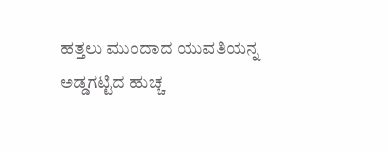ಹತ್ತಲು ಮುಂದಾದ ಯುವತಿಯನ್ನ ಅಡ್ಡಗಟ್ಟಿದ ಹುಚ್ಚ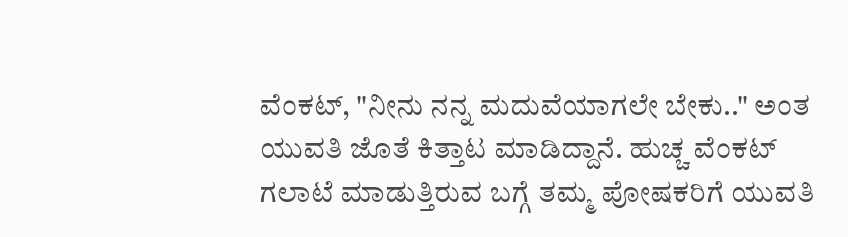ವೆಂಕಟ್, "ನೀನು ನನ್ನ ಮದುವೆಯಾಗಲೇ ಬೇಕು.." ಅಂತ ಯುವತಿ ಜೊತೆ ಕಿತ್ತಾಟ ಮಾಡಿದ್ದಾನೆ. ಹುಚ್ಚ ವೆಂಕಟ್ ಗಲಾಟೆ ಮಾಡುತ್ತಿರುವ ಬಗ್ಗೆ ತಮ್ಮ ಪೋಷಕರಿಗೆ ಯುವತಿ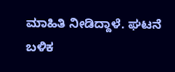ಮಾಹಿತಿ ನೀಡಿದ್ದಾಳೆ. ಘಟನೆ ಬಳಿಕ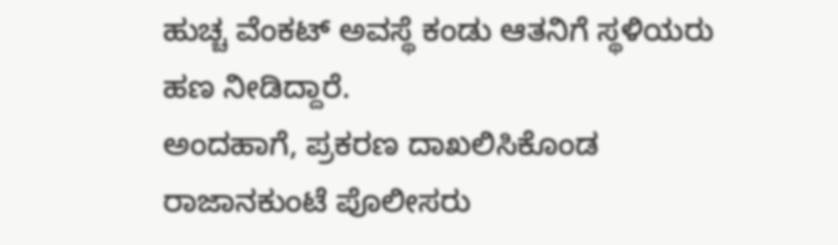ಹುಚ್ಚ ವೆಂಕಟ್ ಅವಸ್ಥೆ ಕಂಡು ಆತನಿಗೆ ಸ್ಥಳಿಯರು ಹಣ ನೀಡಿದ್ದಾರೆ.
ಅಂದಹಾಗೆ, ಪ್ರಕರಣ ದಾಖಲಿಸಿಕೊಂಡ ರಾಜಾನಕುಂಟೆ ಪೊಲೀಸರು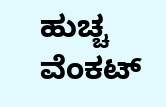ಹುಚ್ಚ ವೆಂಕಟ್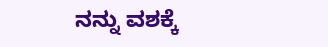ನನ್ನು ವಶಕ್ಕೆ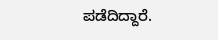ಪಡೆದಿದ್ದಾರೆ.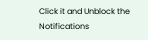Click it and Unblock the Notifications